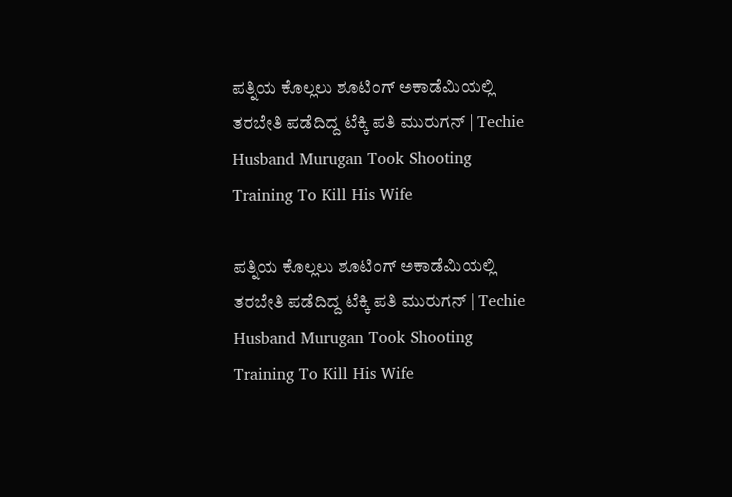ಪತ್ನಿಯ ಕೊಲ್ಲಲು ಶೂಟಿಂಗ್ ಅಕಾಡೆಮಿಯಲ್ಲಿ ತರಬೇತಿ ಪಡೆದಿದ್ದ ಟೆಕ್ಕಿ ಪತಿ ಮುರುಗನ್ | Techie Husband Murugan Took Shooting Training To Kill His Wife

ಪತ್ನಿಯ ಕೊಲ್ಲಲು ಶೂಟಿಂಗ್ ಅಕಾಡೆಮಿಯಲ್ಲಿ ತರಬೇತಿ ಪಡೆದಿದ್ದ ಟೆಕ್ಕಿ ಪತಿ ಮುರುಗನ್ | Techie Husband Murugan Took Shooting Training To Kill His Wife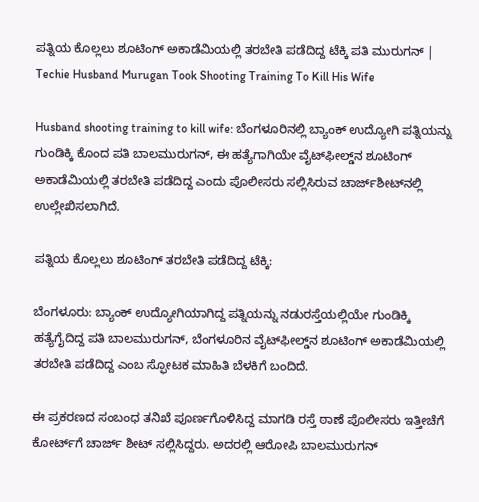ಪತ್ನಿಯ ಕೊಲ್ಲಲು ಶೂಟಿಂಗ್ ಅಕಾಡೆಮಿಯಲ್ಲಿ ತರಬೇತಿ ಪಡೆದಿದ್ದ ಟೆಕ್ಕಿ ಪತಿ ಮುರುಗನ್ | Techie Husband Murugan Took Shooting Training To Kill His Wife

Husband shooting training to kill wife: ಬೆಂಗಳೂರಿನಲ್ಲಿ ಬ್ಯಾಂಕ್ ಉದ್ಯೋಗಿ ಪತ್ನಿಯನ್ನು ಗುಂಡಿಕ್ಕಿ ಕೊಂದ ಪತಿ ಬಾಲಮುರುಗನ್, ಈ ಹತ್ಯೆಗಾಗಿಯೇ ವೈಟ್‌ಫೀಲ್ಡ್‌ನ ಶೂಟಿಂಗ್ ಅಕಾಡೆಮಿಯಲ್ಲಿ ತರಬೇತಿ ಪಡೆದಿದ್ದ ಎಂದು ಪೊಲೀಸರು ಸಲ್ಲಿಸಿರುವ ಚಾರ್ಜ್‌ಶೀಟ್‌ನಲ್ಲಿ ಉಲ್ಲೇಖಿಸಲಾಗಿದೆ.

ಪತ್ನಿಯ ಕೊಲ್ಲಲು ಶೂಟಿಂಗ್ ತರಬೇತಿ ಪಡೆದಿದ್ದ ಟೆಕ್ಕಿ:

ಬೆಂಗಳೂರು: ಬ್ಯಾಂಕ್ ಉದ್ಯೋಗಿಯಾಗಿದ್ದ ಪತ್ನಿಯನ್ನು ನಡುರಸ್ತೆಯಲ್ಲಿಯೇ ಗುಂಡಿಕ್ಕಿ ಹತ್ಯೆಗೈದಿದ್ದ ಪತಿ ಬಾಲಮುರುಗನ್, ಬೆಂಗಳೂರಿನ ವೈಟ್‌ಫೀಲ್ಡ್‌ನ ಶೂಟಿಂಗ್ ಅಕಾಡೆಮಿಯಲ್ಲಿ ತರಬೇತಿ ಪಡೆದಿದ್ದ ಎಂಬ ಸ್ಫೋಟಕ ಮಾಹಿತಿ ಬೆಳಕಿಗೆ ಬಂದಿದೆ.

ಈ ಪ್ರಕರಣದ ಸಂಬಂಧ ತನಿಖೆ ಪೂರ್ಣಗೊಳಿಸಿದ್ದ ಮಾಗಡಿ ರಸ್ತೆ ಠಾಣೆ ಪೊಲೀಸರು ಇತ್ತೀಚೆಗೆ ಕೋರ್ಟ್‌ಗೆ ಚಾರ್ಜ್‌ ಶೀಟ್ ಸಲ್ಲಿಸಿದ್ದರು. ಅದರಲ್ಲಿ ಆರೋಪಿ ಬಾಲಮುರುಗನ್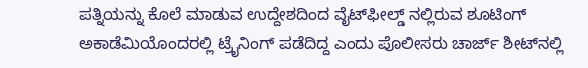ಪತ್ನಿಯನ್ನು ಕೊಲೆ ಮಾಡುವ ಉದ್ದೇಶದಿಂದ ವೈಟ್‌ಫೀಲ್ಡ್ ನಲ್ಲಿರುವ ಶೂಟಿಂಗ್ ಅಕಾಡೆಮಿಯೊಂದರಲ್ಲಿ ಟ್ರೈನಿಂಗ್ ಪಡೆದಿದ್ದ ಎಂದು ಪೊಲೀಸರು ಚಾರ್ಜ್ ಶೀಟ್‌ನಲ್ಲಿ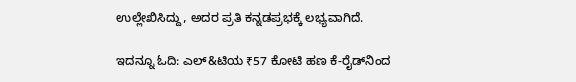ಉಲ್ಲೇಖಿಸಿದ್ದು, ಅದರ ಪ್ರತಿ ಕನ್ನಡಪ್ರಭಕ್ಕೆ ಲಭ್ಯವಾಗಿದೆ.

ಇದನ್ನೂ ಓದಿ: ಎಲ್‌&ಟಿಯ ₹57 ಕೋಟಿ ಹಣ ಕೆ-ರೈಡ್‌ನಿಂದ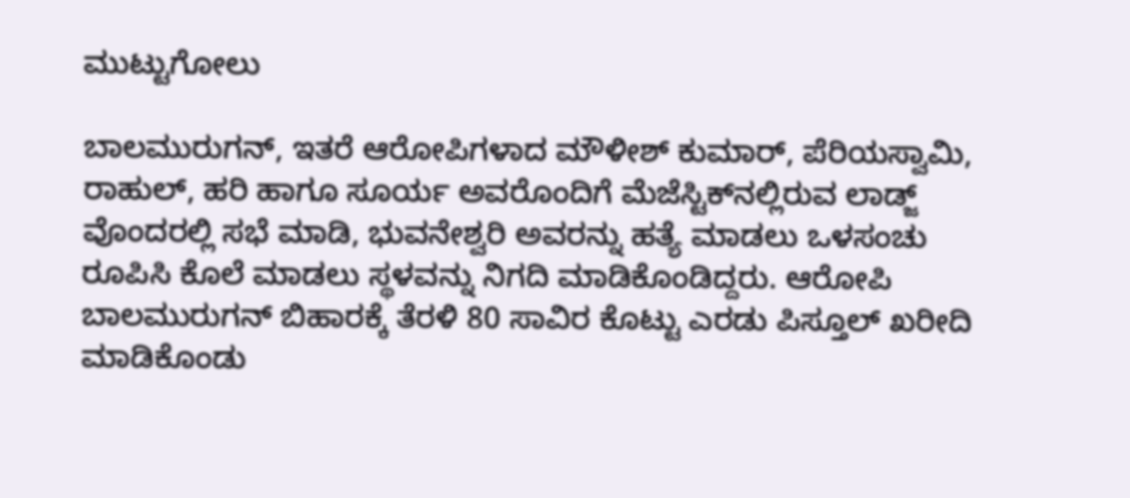ಮುಟ್ಟುಗೋಲು

ಬಾಲಮುರುಗನ್, ಇತರೆ ಆರೋಪಿಗಳಾದ ಮೌಳೀಶ್ ಕುಮಾರ್, ಪೆರಿಯಸ್ವಾಮಿ, ರಾಹುಲ್, ಹರಿ ಹಾಗೂ ಸೂರ್ಯ ಅವರೊಂದಿಗೆ ಮೆಜೆಸ್ಟಿಕ್‌ನಲ್ಲಿರುವ ಲಾಡ್ಜ್ ವೊಂದರಲ್ಲಿ ಸಭೆ ಮಾಡಿ, ಭುವನೇಶ್ವರಿ ಅವರನ್ನು ಹತ್ಯೆ ಮಾಡಲು ಒಳಸಂಚು ರೂಪಿಸಿ ಕೊಲೆ ಮಾಡಲು ಸ್ಥಳವನ್ನು ನಿಗದಿ ಮಾಡಿಕೊಂಡಿದ್ದರು. ಆರೋಪಿ ಬಾಲಮುರುಗನ್ ಬಿಹಾರಕ್ಕೆ ತೆರಳಿ 80 ಸಾವಿರ ಕೊಟ್ಟು ಎರಡು ಪಿಸ್ತೂಲ್ ಖರೀದಿ ಮಾಡಿಕೊಂಡು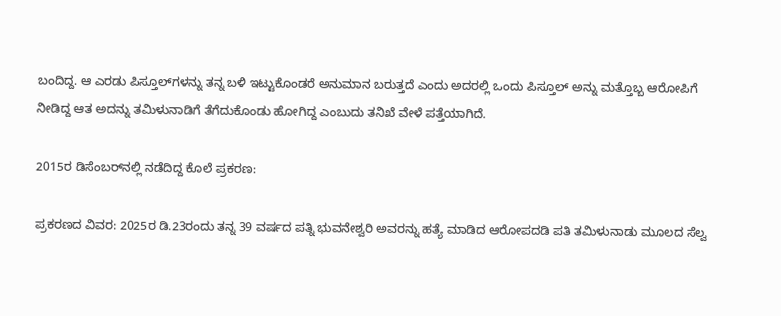ಬಂದಿದ್ದ. ಆ ಎರಡು ಪಿಸ್ತೂಲ್‌ಗಳನ್ನು ತನ್ನ ಬಳಿ ಇಟ್ಟುಕೊಂಡರೆ ಅನುಮಾನ ಬರುತ್ತದೆ ಎಂದು ಅದರಲ್ಲಿ ಒಂದು ಪಿಸ್ತೂಲ್ ಅನ್ನು ಮತ್ತೊಬ್ಬ ಆರೋಪಿಗೆ ನೀಡಿದ್ದ ಆತ ಅದನ್ನು ತಮಿಳುನಾಡಿಗೆ ತೆಗೆದುಕೊಂಡು ಹೋಗಿದ್ದ ಎಂಬುದು ತನಿಖೆ ವೇಳೆ ಪತ್ತೆಯಾಗಿದೆ.

2015ರ ಡಿಸೆಂಬರ್‌ನಲ್ಲಿ ನಡೆದಿದ್ದ ಕೊಲೆ ಪ್ರಕರಣ:

ಪ್ರಕರಣದ ವಿವರ: 2025ರ ಡಿ.23ರಂದು ತನ್ನ 39 ವರ್ಷದ ಪತ್ನಿ ಭುವನೇಶ್ವರಿ ಅವರನ್ನು ಹತ್ಯೆ ಮಾಡಿದ ಆರೋಪದಡಿ ಪತಿ ತಮಿಳುನಾಡು ಮೂಲದ ಸೆಲ್ವ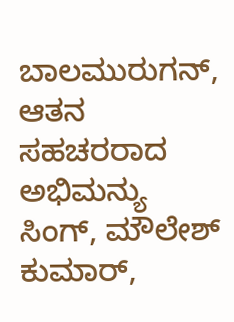ಬಾಲಮುರುಗನ್, ಆತನ ಸಹಚರರಾದ ಅಭಿಮನ್ಯು ಸಿಂಗ್, ಮೌಲೇಶ್ ಕುಮಾರ್,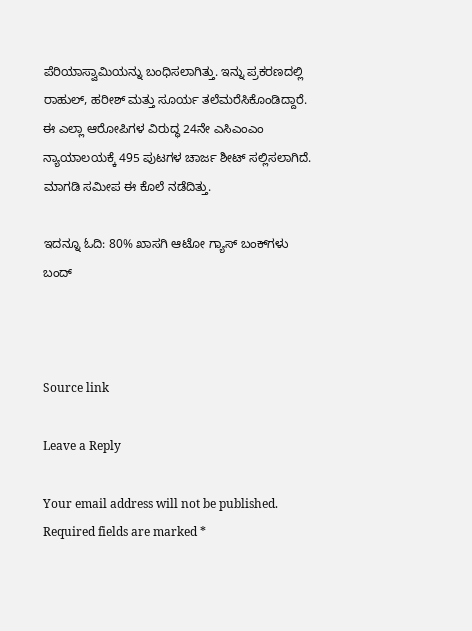ಪೆರಿಯಾಸ್ವಾಮಿಯನ್ನು ಬಂಧಿಸಲಾಗಿತ್ತು. ಇನ್ನು ಪ್ರಕರಣದಲ್ಲಿ ರಾಹುಲ್, ಹರೀಶ್ ಮತ್ತು ಸೂರ್ಯ ತಲೆಮರೆಸಿಕೊಂಡಿದ್ದಾರೆ. ಈ ಎಲ್ಲಾ ಆರೋಪಿಗಳ ವಿರುದ್ಧ 24ನೇ ಎಸಿಎಂಎಂ ನ್ಯಾಯಾಲಯಕ್ಕೆ 495 ಪುಟಗಳ ಚಾರ್ಜ ಶೀಟ್ ಸಲ್ಲಿಸಲಾಗಿದೆ. ಮಾಗಡಿ ಸಮೀಪ ಈ ಕೊಲೆ ನಡೆದಿತ್ತು.

ಇದನ್ನೂ ಓದಿ: 80% ಖಾಸಗಿ ಆಟೋ ಗ್ಯಾಸ್‌ ಬಂಕ್‌ಗಳು ಬಂದ್‌



Source link

Leave a Reply

Your email address will not be published. Required fields are marked *